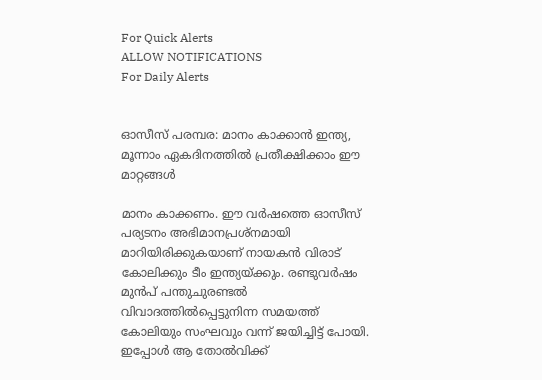For Quick Alerts
ALLOW NOTIFICATIONS
For Daily Alerts


ഓസീസ് പരമ്പര: മാനം കാക്കാന്‍ ഇന്ത്യ, മൂന്നാം ഏകദിനത്തില്‍ പ്രതീക്ഷിക്കാം ഈ മാറ്റങ്ങള്‍

മാനം കാക്കണം. ഈ വര്‍ഷത്തെ ഓസീസ് പര്യടനം അഭിമാനപ്രശ്‌നമായി മാറിയിരിക്കുകയാണ് നായകന്‍ വിരാട് കോലിക്കും ടീം ഇന്ത്യയ്ക്കും. രണ്ടുവര്‍ഷം മുന്‍പ് പന്തുചുരണ്ടല്‍ വിവാദത്തില്‍പ്പെട്ടുനിന്ന സമയത്ത് കോലിയും സംഘവും വന്ന് ജയിച്ചിട്ട് പോയി. ഇപ്പോള്‍ ആ തോല്‍വിക്ക്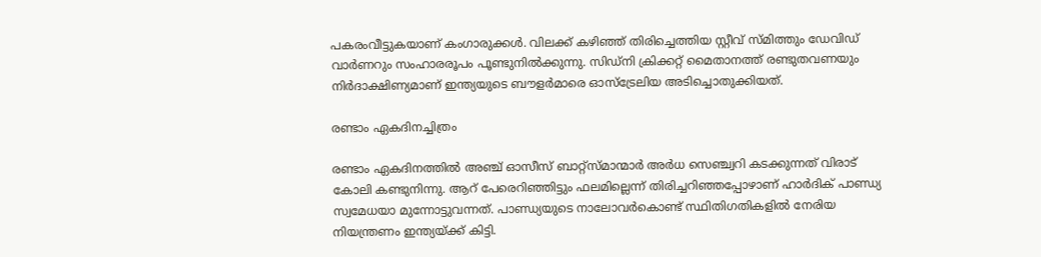പകരംവീട്ടുകയാണ് കംഗാരുക്കള്‍. വിലക്ക് കഴിഞ്ഞ് തിരിച്ചെത്തിയ സ്റ്റീവ് സ്മിത്തും ഡേവിഡ് വാര്‍ണറും സംഹാരരൂപം പൂണ്ടുനില്‍ക്കുന്നു. സിഡ്‌നി ക്രിക്കറ്റ് മൈതാനത്ത് രണ്ടുതവണയും നിര്‍ദാക്ഷിണ്യമാണ് ഇന്ത്യയുടെ ബൗളര്‍മാരെ ഓസ്‌ട്രേലിയ അടിച്ചൊതുക്കിയത്.

രണ്ടാം ഏകദിനച്ചിത്രം

രണ്ടാം ഏകദിനത്തില്‍ അഞ്ച് ഓസീസ് ബാറ്റ്‌സ്മാന്മാര്‍ അര്‍ധ സെഞ്ച്വറി കടക്കുന്നത് വിരാട് കോലി കണ്ടുനിന്നു. ആറ് പേരെറിഞ്ഞിട്ടും ഫലമില്ലെന്ന് തിരിച്ചറിഞ്ഞപ്പോഴാണ് ഹാര്‍ദിക് പാണ്ഡ്യ സ്വമേധയാ മുന്നോട്ടുവന്നത്. പാണ്ഡ്യയുടെ നാലോവര്‍കൊണ്ട് സ്ഥിതിഗതികളില്‍ നേരിയ നിയന്ത്രണം ഇന്ത്യയ്ക്ക് കിട്ടി.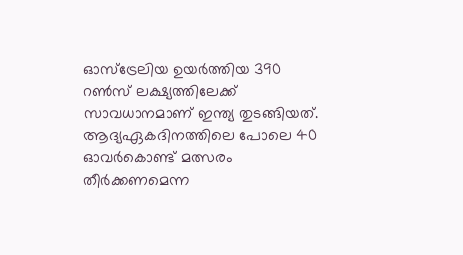ഓസ്‌ട്രേലിയ ഉയര്‍ത്തിയ 390 റണ്‍സ് ലക്ഷ്യത്തിലേക്ക് സാവധാനമാണ് ഇന്ത്യ തുടങ്ങിയത്. ആദ്യഏകദിനത്തിലെ പോലെ 40 ഓവര്‍കൊണ്ട് മത്സരം തീര്‍ക്കണമെന്ന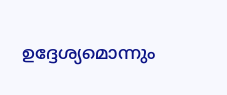ഉദ്ദേശ്യമൊന്നും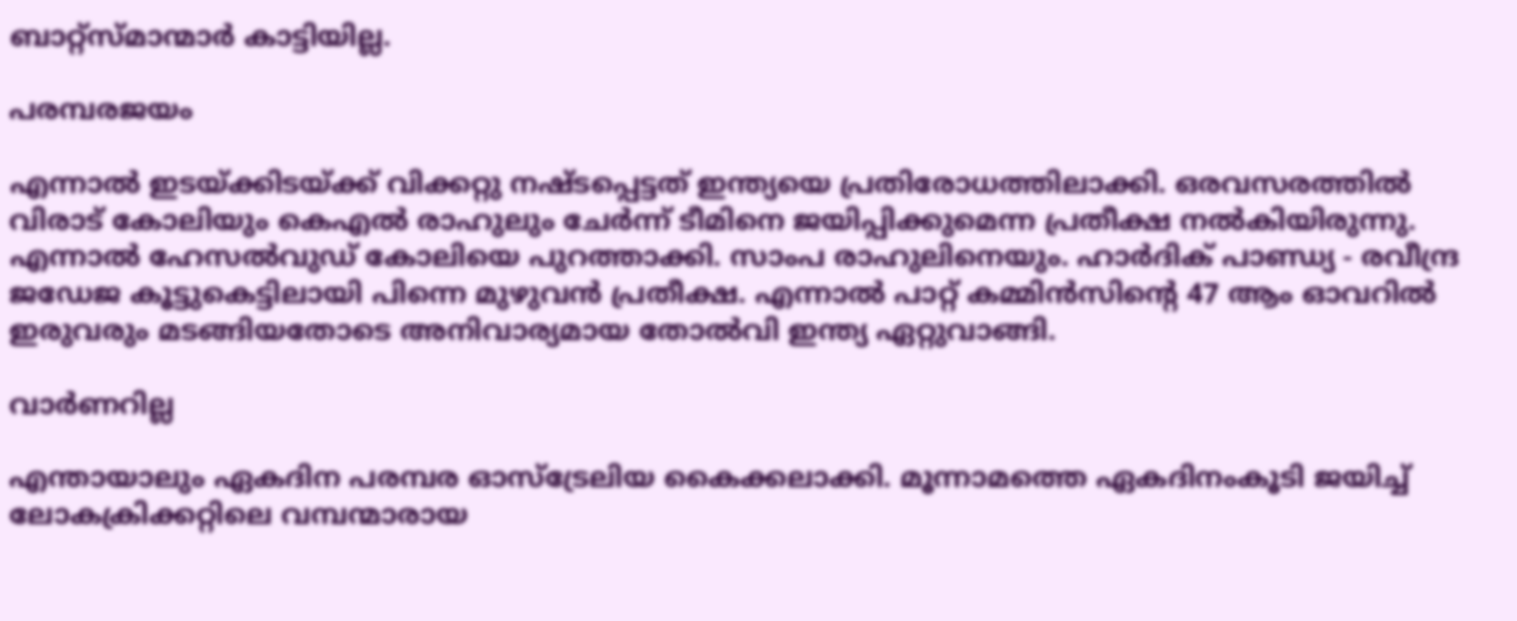ബാറ്റ്‌സ്മാന്മാര്‍ കാട്ടിയില്ല.

പരമ്പരജയം

എന്നാല്‍ ഇടയ്ക്കിടയ്ക്ക് വിക്കറ്റു നഷ്ടപ്പെട്ടത് ഇന്ത്യയെ പ്രതിരോധത്തിലാക്കി. ഒരവസരത്തില്‍ വിരാട് കോലിയും കെഎല്‍ രാഹുലും ചേര്‍ന്ന് ടീമിനെ ജയിപ്പിക്കുമെന്ന പ്രതീക്ഷ നല്‍കിയിരുന്നു. എന്നാല്‍ ഹേസല്‍വുഡ് കോലിയെ പുറത്താക്കി. സാംപ രാഹുലിനെയും. ഹാര്‍ദിക് പാണ്ഡ്യ - രവീന്ദ്ര ജഡേജ കൂട്ടുകെട്ടിലായി പിന്നെ മുഴുവന്‍ പ്രതീക്ഷ. എന്നാല്‍ പാറ്റ് കമ്മിന്‍സിന്റെ 47 ആം ഓവറില്‍ ഇരുവരും മടങ്ങിയതോടെ അനിവാര്യമായ തോല്‍വി ഇന്ത്യ ഏറ്റുവാങ്ങി.

വാർണറില്ല

എന്തായാലും ഏകദിന പരമ്പര ഓസ്‌ട്രേലിയ കൈക്കലാക്കി. മൂന്നാമത്തെ ഏകദിനംകൂടി ജയിച്ച് ലോകക്രിക്കറ്റിലെ വമ്പന്മാരായ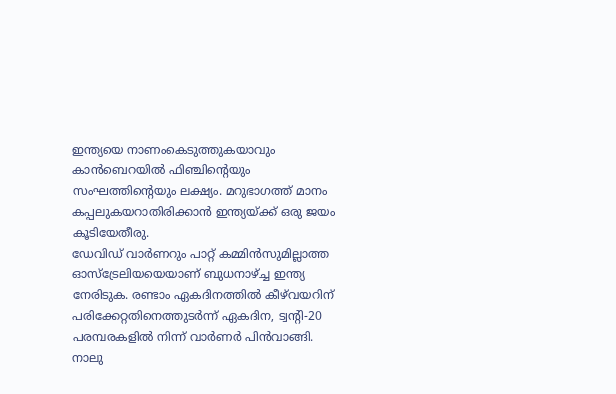ഇന്ത്യയെ നാണംകെടുത്തുകയാവും കാന്‍ബെറയില്‍ ഫിഞ്ചിന്റെയും സംഘത്തിന്റെയും ലക്ഷ്യം. മറുഭാഗത്ത് മാനം കപ്പലുകയറാതിരിക്കാന്‍ ഇന്ത്യയ്ക്ക് ഒരു ജയം കൂടിയേതീരു.
ഡേവിഡ് വാര്‍ണറും പാറ്റ് കമ്മിന്‍സുമില്ലാത്ത ഓസ്‌ട്രേലിയയെയാണ് ബുധനാഴ്ച്ച ഇന്ത്യ നേരിടുക. രണ്ടാം ഏകദിനത്തില്‍ കീഴ്‌വയറിന് പരിക്കേറ്റതിനെത്തുടര്‍ന്ന് ഏകദിന, ട്വന്റി-20 പരമ്പരകളില്‍ നിന്ന് വാര്‍ണര്‍ പിന്‍വാങ്ങി. നാലു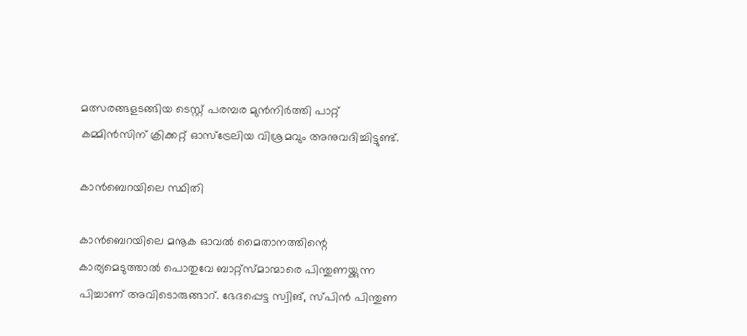മത്സരങ്ങളടങ്ങിയ ടെസ്റ്റ് പരമ്പര മുന്‍നിര്‍ത്തി പാറ്റ് കമ്മിന്‍സിന് ക്രിക്കറ്റ് ഓസ്‌ട്രേലിയ വിശ്രമവും അനുവദിച്ചിട്ടുണ്ട്.

കാൻബെറയിലെ സ്ഥിതി

കാന്‍ബെറയിലെ മനൂക ഓവല്‍ മൈതാനത്തിന്റെ കാര്യമെടുത്താല്‍ പൊതുവേ ബാറ്റ്‌സ്മാന്മാരെ പിന്തുണയ്ക്കുന്ന പിച്ചാണ് അവിടൊരുങ്ങാറ്. ഭേദപ്പെട്ട സ്വിങ്, സ്പിന്‍ പിന്തുണ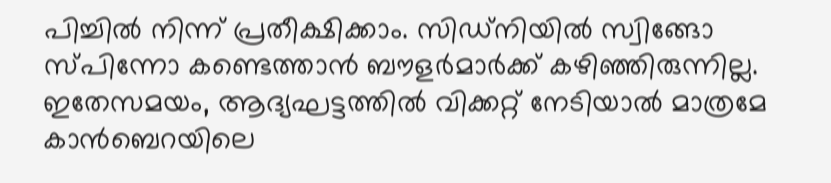പിച്ചില്‍ നിന്ന് പ്രതീക്ഷിക്കാം. സിഡ്‌നിയില്‍ സ്വിങ്ങോ സ്പിന്നോ കണ്ടെത്താന്‍ ബൗളര്‍മാര്‍ക്ക് കഴിഞ്ഞിരുന്നില്ല. ഇതേസമയം, ആദ്യഘട്ടത്തില്‍ വിക്കറ്റ് നേടിയാല്‍ മാത്രമേ കാന്‍ബെറയിലെ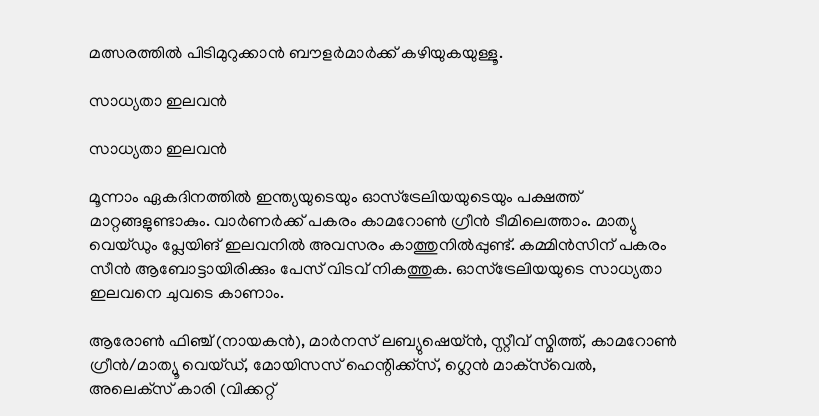മത്സരത്തില്‍ പിടിമുറുക്കാന്‍ ബൗളര്‍മാര്‍ക്ക് കഴിയുകയുള്ളൂ.

സാധ്യതാ ഇലവന്‍

സാധ്യതാ ഇലവന്‍

മൂന്നാം ഏകദിനത്തില്‍ ഇന്ത്യയുടെയും ഓസ്‌ട്രേലിയയുടെയും പക്ഷത്ത് മാറ്റങ്ങളുണ്ടാകും. വാര്‍ണര്‍ക്ക് പകരം കാമറോണ്‍ ഗ്രീന്‍ ടീമിലെത്താം. മാത്യു വെയ്ഡും പ്ലേയിങ് ഇലവനില്‍ അവസരം കാത്തുനില്‍പ്പുണ്ട്. കമ്മിന്‍സിന് പകരം സീന്‍ ആബോട്ടായിരിക്കും പേസ് വിടവ് നികത്തുക. ഓസ്‌ട്രേലിയയുടെ സാധ്യതാ ഇലവനെ ചുവടെ കാണാം.

ആരോണ്‍ ഫിഞ്ച് (നായകന്‍), മാര്‍നസ് ലബ്യുഷെയ്ന്‍, സ്റ്റീവ് സ്മിത്ത്, കാമറോണ്‍ ഗ്രീന്‍/മാത്യൂ വെയ്ഡ്, മോയിസസ് ഹെന്റിക്ക്‌സ്, ഗ്ലെന്‍ മാക്‌സ്‌വെല്‍, അലെക്‌സ് കാരി (വിക്കറ്റ്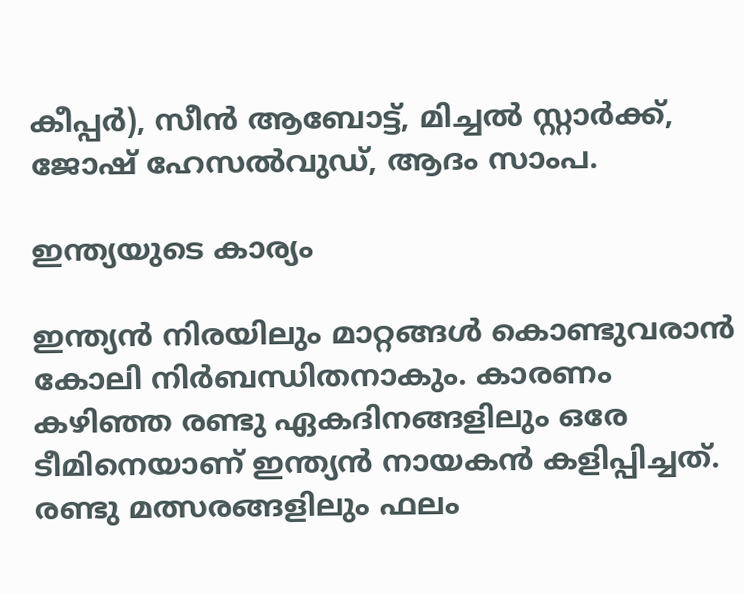കീപ്പര്‍), സീന്‍ ആബോട്ട്, മിച്ചല്‍ സ്റ്റാര്‍ക്ക്, ജോഷ് ഹേസല്‍വുഡ്, ആദം സാംപ.

ഇന്ത്യയുടെ കാര്യം

ഇന്ത്യന്‍ നിരയിലും മാറ്റങ്ങള്‍ കൊണ്ടുവരാന്‍ കോലി നിര്‍ബന്ധിതനാകും. കാരണം കഴിഞ്ഞ രണ്ടു ഏകദിനങ്ങളിലും ഒരേ ടീമിനെയാണ് ഇന്ത്യന്‍ നായകന്‍ കളിപ്പിച്ചത്. രണ്ടു മത്സരങ്ങളിലും ഫലം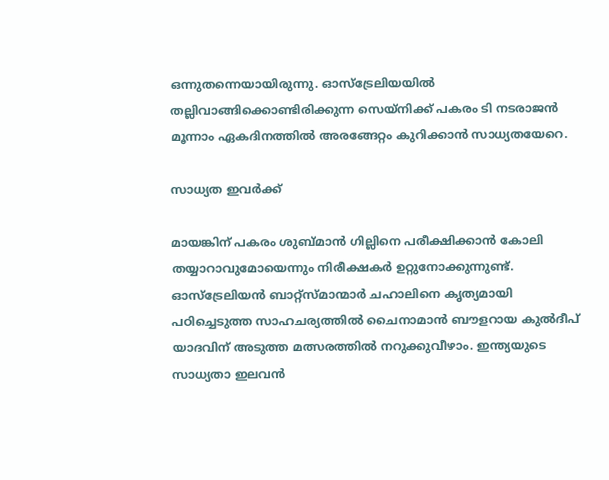ഒന്നുതന്നെയായിരുന്നു. ഓസ്‌ട്രേലിയയില്‍ തല്ലിവാങ്ങിക്കൊണ്ടിരിക്കുന്ന സെയ്‌നിക്ക് പകരം ടി നടരാജന്‍ മൂന്നാം ഏകദിനത്തില്‍ അരങ്ങേറ്റം കുറിക്കാന്‍ സാധ്യതയേറെ.

സാധ്യത ഇവർക്ക്

മായങ്കിന് പകരം ശുബ്മാന്‍ ഗില്ലിനെ പരീക്ഷിക്കാന്‍ കോലി തയ്യാറാവുമോയെന്നും നിരീക്ഷകര്‍ ഉറ്റുനോക്കുന്നുണ്ട്. ഓസ്‌ട്രേലിയന്‍ ബാറ്റ്‌സ്മാന്മാര്‍ ചഹാലിനെ കൃത്യമായി പഠിച്ചെടുത്ത സാഹചര്യത്തില്‍ ചൈനാമാന്‍ ബൗളറായ കുല്‍ദീപ് യാദവിന് അടുത്ത മത്സരത്തില്‍ നറുക്കുവീഴാം. ഇന്ത്യയുടെ സാധ്യതാ ഇലവന്‍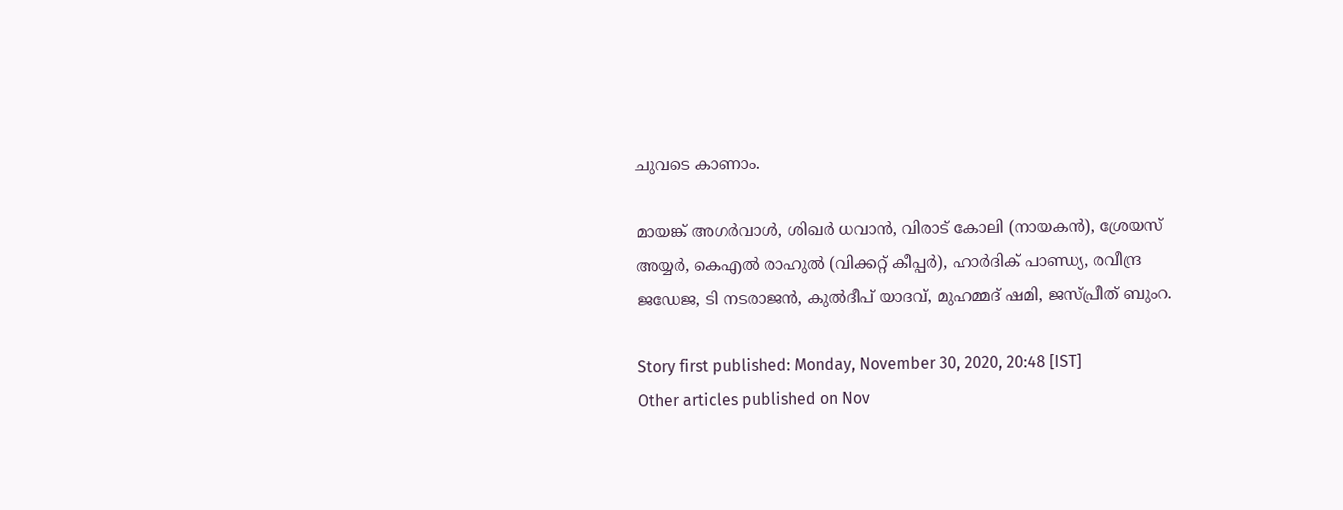ചുവടെ കാണാം.

മായങ്ക് അഗര്‍വാള്‍, ശിഖര്‍ ധവാന്‍, വിരാട് കോലി (നായകന്‍), ശ്രേയസ് അയ്യര്‍, കെഎല്‍ രാഹുല്‍ (വിക്കറ്റ് കീപ്പര്‍), ഹാര്‍ദിക് പാണ്ഡ്യ, രവീന്ദ്ര ജഡേജ, ടി നടരാജന്‍, കുല്‍ദീപ് യാദവ്, മുഹമ്മദ് ഷമി, ജസ്പ്രീത് ബുംറ.

Story first published: Monday, November 30, 2020, 20:48 [IST]
Other articles published on Nov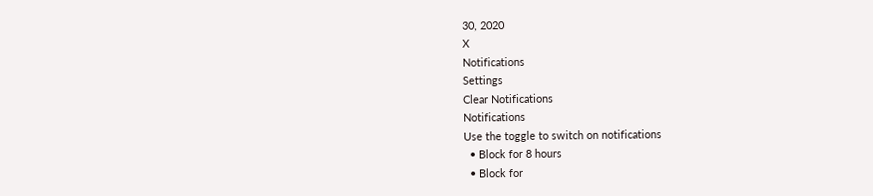30, 2020
X
Notifications
Settings
Clear Notifications
Notifications
Use the toggle to switch on notifications
  • Block for 8 hours
  • Block for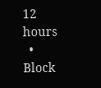12 hours
  • Block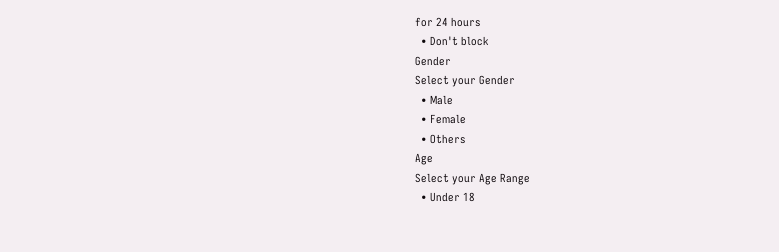for 24 hours
  • Don't block
Gender
Select your Gender
  • Male
  • Female
  • Others
Age
Select your Age Range
  • Under 18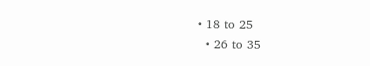• 18 to 25
  • 26 to 35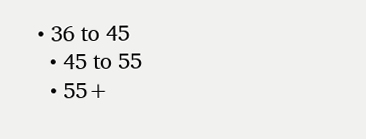• 36 to 45
  • 45 to 55
  • 55+